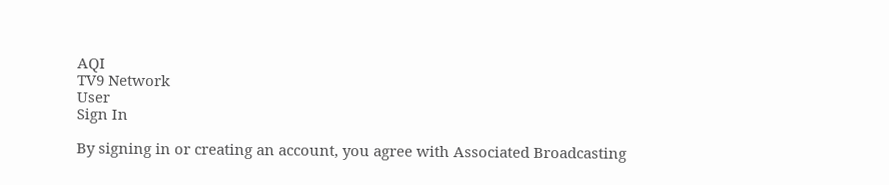AQI
TV9 Network
User
Sign In

By signing in or creating an account, you agree with Associated Broadcasting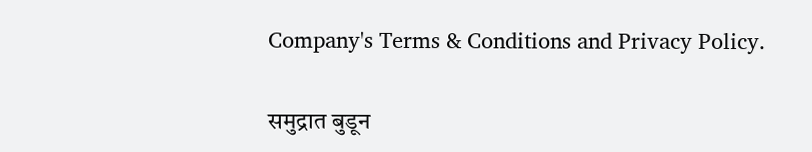Company's Terms & Conditions and Privacy Policy.

समुद्रात बुडून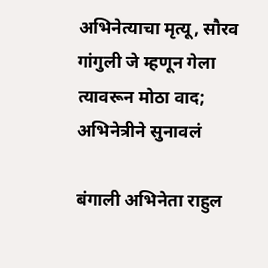अभिनेत्याचा मृत्यू, सौरव गांगुली जे म्हणून गेला त्यावरून मोठा वाद; अभिनेत्रीने सुनावलं

बंगाली अभिनेता राहुल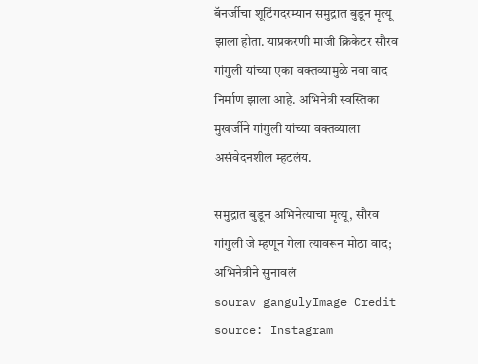बॅनर्जीचा शूटिंगदरम्यान समुद्रात बुडून मृत्यू झाला होता. याप्रकरणी माजी क्रिकेटर सौरव गांगुली यांच्या एका वक्तव्यामुळे नवा वाद निर्माण झाला आहे. अभिनेत्री स्वस्तिका मुखर्जीने गांगुली यांच्या वक्तव्याला असंवेदनशील म्हटलंय.

समुद्रात बुडून अभिनेत्याचा मृत्यू, सौरव गांगुली जे म्हणून गेला त्यावरून मोठा वाद; अभिनेत्रीने सुनावलं
sourav gangulyImage Credit source: Instagram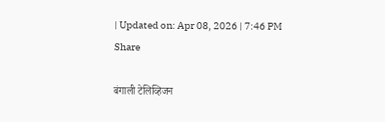| Updated on: Apr 08, 2026 | 7:46 PM
Share

बंगाली टेलिव्हिजन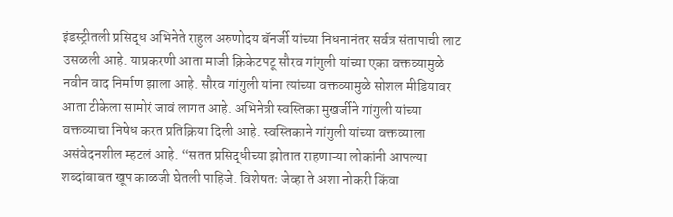इंडस्ट्रीतली प्रसिद्ध अभिनेते राहुल अरुणोदय बॅनर्जी यांच्या निधनानंतर सर्वत्र संतापाची लाट उसळली आहे. याप्रकरणी आता माजी क्रिकेटपटू सौरव गांगुली यांच्या एका वक्तव्यामुळे नवीन वाद निर्माण झाला आहे. सौरव गांगुली यांना त्यांच्या वक्तव्यामुळे सोशल मीडियावर आता टीकेला सामोरं जावं लागत आहे. अभिनेत्री स्वस्तिका मुखर्जीने गांगुली यांच्या वक्तव्याचा निषेध करत प्रतिक्रिया दिली आहे. स्वस्तिकाने गांगुली यांच्या वक्तव्याला असंवेदनशील म्हटलं आहे. “सतत प्रसिद्धीच्या झोतात राहणाऱ्या लोकांनी आपल्या शब्दांबाबत खूप काळजी घेतली पाहिजे. विशेषतः जेव्हा ते अशा नोकरी किंवा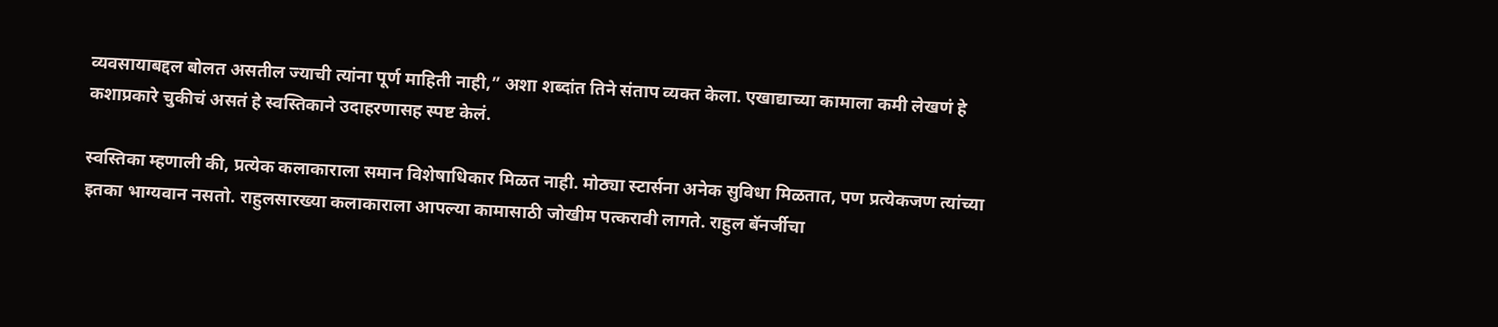व्यवसायाबद्दल बोलत असतील ज्याची त्यांना पूर्ण माहिती नाही,” अशा शब्दांत तिने संताप व्यक्त केला. एखाद्याच्या कामाला कमी लेखणं हे कशाप्रकारे चुकीचं असतं हे स्वस्तिकाने उदाहरणासह स्पष्ट केलं.

स्वस्तिका म्हणाली की, प्रत्येक कलाकाराला समान विशेषाधिकार मिळत नाही. मोठ्या स्टार्सना अनेक सुविधा मिळतात, पण प्रत्येकजण त्यांच्या इतका भाग्यवान नसतो. राहुलसारख्या कलाकाराला आपल्या कामासाठी जोखीम पत्करावी लागते. राहुल बॅनर्जीचा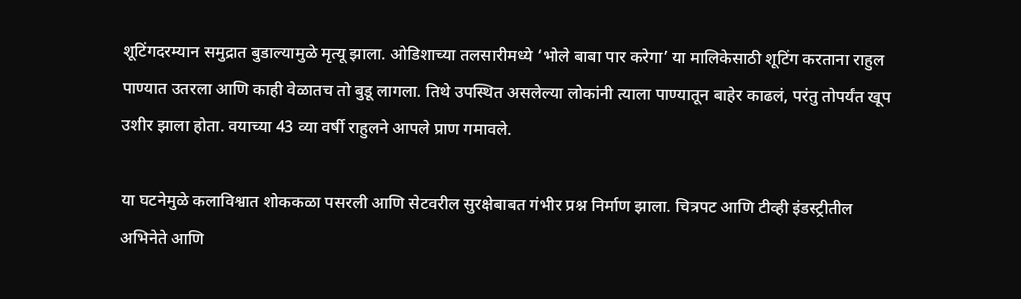शूटिंगदरम्यान समुद्रात बुडाल्यामुळे मृत्यू झाला. ओडिशाच्या तलसारीमध्ये ‘भोले बाबा पार करेगा’ या मालिकेसाठी शूटिंग करताना राहुल पाण्यात उतरला आणि काही वेळातच तो बुडू लागला. तिथे उपस्थित असलेल्या लोकांनी त्याला पाण्यातून बाहेर काढलं, परंतु तोपर्यंत खूप उशीर झाला होता. वयाच्या 43 व्या वर्षी राहुलने आपले प्राण गमावले.

या घटनेमुळे कलाविश्वात शोककळा पसरली आणि सेटवरील सुरक्षेबाबत गंभीर प्रश्न निर्माण झाला. चित्रपट आणि टीव्ही इंडस्ट्रीतील अभिनेते आणि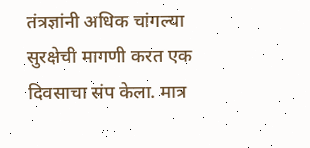तंत्रज्ञांनी अधिक चांगल्या सुरक्षेची मागणी करत एक दिवसाचा संप केला. मात्र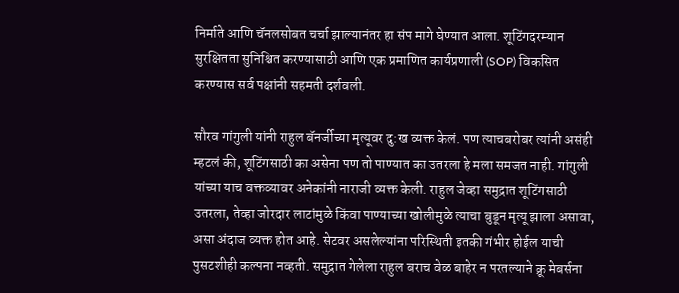निर्माते आणि चॅनलसोबत चर्चा झाल्यानंतर हा संप मागे घेण्यात आला. शूटिंगदरम्यान सुरक्षितता सुनिश्चित करण्यासाठी आणि एक प्रमाणित कार्यप्रणाली (SOP) विकसित करण्यास सर्व पक्षांनी सहमती दर्शवली.

सौरव गांगुली यांनी राहुल बॅनर्जीच्या मृत्यूवर दु:ख व्यक्त केलं. पण त्याचबरोबर त्यांनी असंही म्हटलं की, शूटिंगसाठी का असेना पण तो पाण्यात का उतरला हे मला समजत नाही. गांगुली यांच्या याच वक्तव्यावर अनेकांनी नाराजी व्यक्त केली. राहुल जेव्हा समुद्रात शूटिंगसाठी उतरला, तेव्हा जोरदार लाटांमुळे किंवा पाण्याच्या खोलीमुळे त्याचा बुडून मृत्यू झाला असावा, असा अंदाज व्यक्त होत आहे. सेटवर असलेल्यांना परिस्थिती इतकी गंभीर होईल याची पुसटशीही कल्पना नव्हती. समुद्रात गेलेला राहुल बराच वेळ बाहेर न परतल्याने क्रू मेबर्सना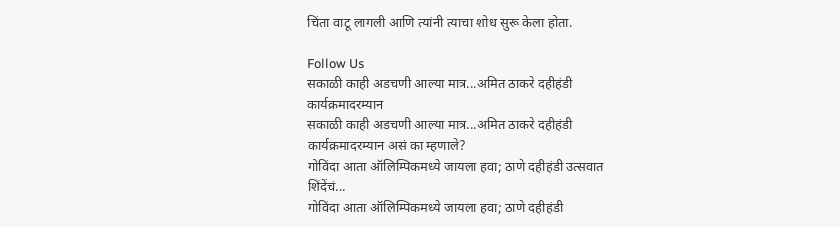चिंता वाटू लागली आणि त्यांनी त्याचा शोध सुरू केला होता.

Follow Us
सकाळी काही अडचणी आल्या मात्र...अमित ठाकरे दहीहंडी कार्यक्रमादरम्यान
सकाळी काही अडचणी आल्या मात्र...अमित ठाकरे दहीहंडी कार्यक्रमादरम्यान असं का म्हणाले?
गोविंदा आता ऑलिम्पिकमध्ये जायला हवा; ठाणे दहीहंडी उत्सवात शिंदेंचं...
गोविंदा आता ऑलिम्पिकमध्ये जायला हवा; ठाणे दहीहंडी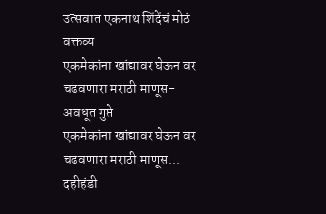उत्सवात एकनाथ शिंदेंचं मोठं वक्तव्य
एकमेकांना खांद्यावर घेऊन वर चढवणारा मराठी माणूस- अवधूत गुप्ते
एकमेकांना खांद्यावर घेऊन वर चढवणारा मराठी माणूस... दहीहंडी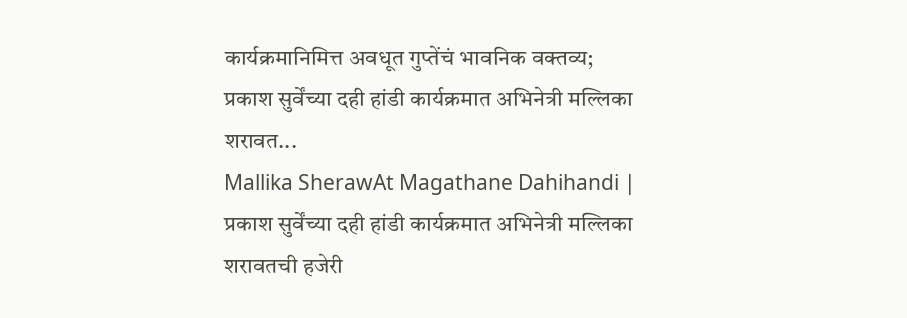कार्यक्रमानिमित्त अवधूत गुप्तेंचं भावनिक वक्तव्य;
प्रकाश सुर्वेंच्या दही हांडी कार्यक्रमात अभिनेत्री मल्लिका शरावत...
Mallika SherawAt Magathane Dahihandi | प्रकाश सुर्वेंच्या दही हांडी कार्यक्रमात अभिनेत्री मल्लिका शरावतची हजेरी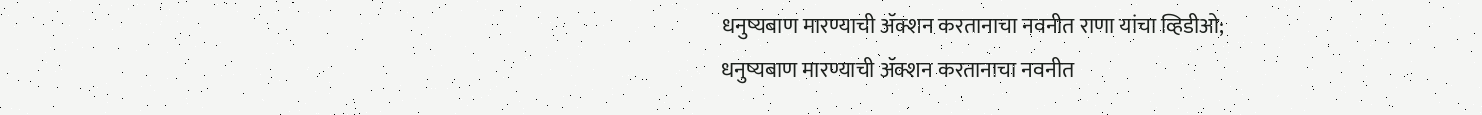धनुष्यबाण मारण्याची ॲक्शन करतानाचा नवनीत राणा यांचा व्हिडीओ;
धनुष्यबाण मारण्याची ॲक्शन करतानाचा नवनीत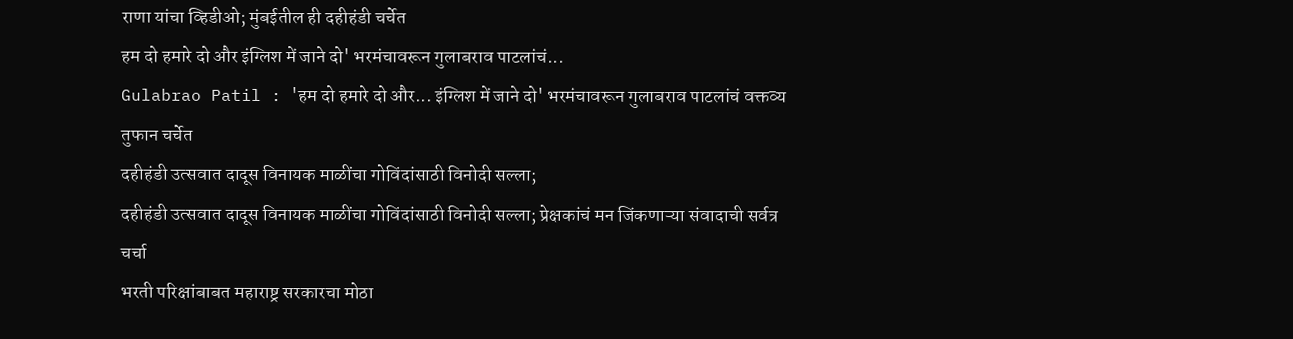राणा यांचा व्हिडीओ; मुंबईतील ही दहीहंडी चर्चेत
हम दो हमारे दो और इंग्लिश में जाने दो' भरमंचावरून गुलाबराव पाटलांचं...
Gulabrao Patil : 'हम दो हमारे दो और... इंग्लिश में जाने दो' भरमंचावरून गुलाबराव पाटलांचं वक्तव्य तुफान चर्चेत
दहीहंडी उत्सवात दादूस विनायक माळींचा गोविंदांसाठी विनोदी सल्ला;
दहीहंडी उत्सवात दादूस विनायक माळींचा गोविंदांसाठी विनोदी सल्ला; प्रेक्षकांचं मन जिंकणाऱ्या संवादाची सर्वत्र चर्चा
भरती परिक्षांबाबत महाराष्ट्र सरकारचा मोठा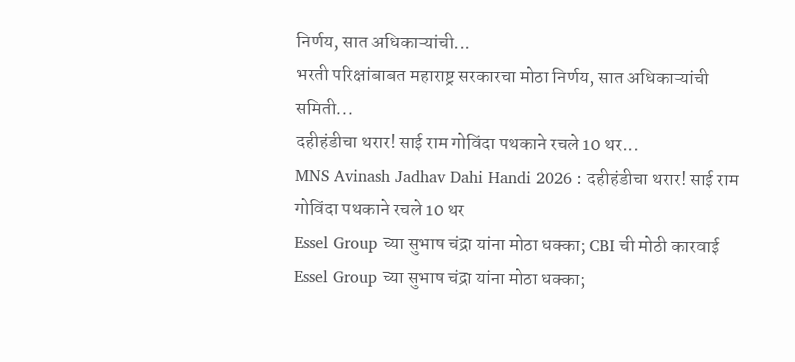निर्णय, सात अधिकाऱ्यांची...
भरती परिक्षांबाबत महाराष्ट्र सरकारचा मोठा निर्णय, सात अधिकाऱ्यांची समिती...
दहीहंडीचा थरार! साई राम गोविंदा पथकाने रचले 10 थर...
MNS Avinash Jadhav Dahi Handi 2026 : दहीहंडीचा थरार! साई राम गोविंदा पथकाने रचले 10 थर
Essel Group च्या सुभाष चंद्रा यांना मोठा धक्का; CBI ची मोठी कारवाई
Essel Group च्या सुभाष चंद्रा यांना मोठा धक्का;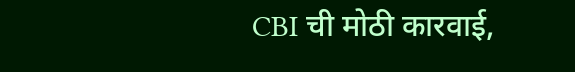CBI ची मोठी कारवाई,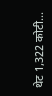थेट 1,322 कोटी...